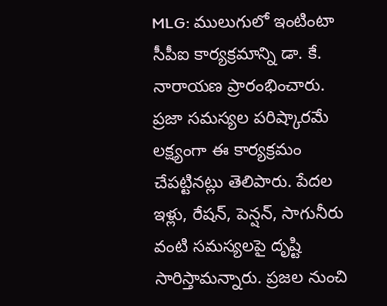MLG: ములుగులో ఇంటింటా సీపీఐ కార్యక్రమాన్ని డా. కే. నారాయణ ప్రారంభించారు. ప్రజా సమస్యల పరిష్కారమే లక్ష్యంగా ఈ కార్యక్రమం చేపట్టినట్లు తెలిపారు. పేదల ఇళ్లు, రేషన్, పెన్షన్, సాగునీరు వంటి సమస్యలపై దృష్టి సారిస్తామన్నారు. ప్రజల నుంచి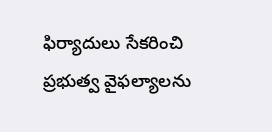ఫిర్యాదులు సేకరించి ప్రభుత్వ వైఫల్యాలను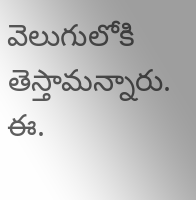వెలుగులోకి తెస్తామన్నారు. ఈ.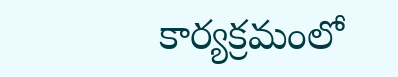కార్యక్రమంలో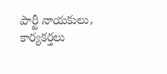పార్టీ నాయకులు, కార్యకర్తలు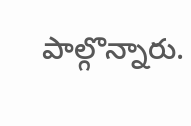పాల్గొన్నారు.